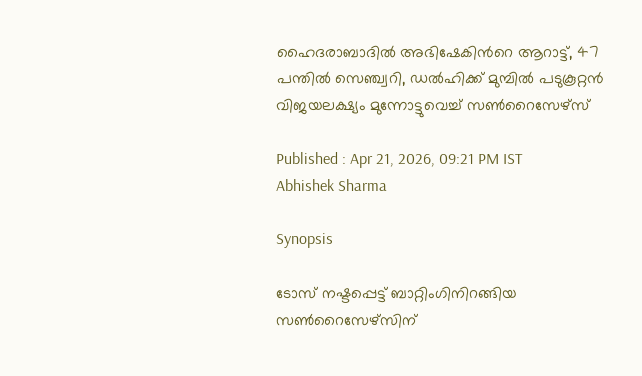ഹൈദരാബാദില്‍ അഭിഷേകിന്‍റെ ആറാട്ട്, 47 പന്തില്‍ സെഞ്ച്വറി, ഡൽഹിക്ക് മുമ്പില്‍ പടുകൂറ്റന്‍ വിജയലക്ഷ്യം മുന്നോട്ടുവെച്ച് സണ്‍റൈസേഴ്സ്

Published : Apr 21, 2026, 09:21 PM IST
Abhishek Sharma

Synopsis

ടോസ് നഷ്ടപ്പെട്ട് ബാറ്റിംഗിനിറങ്ങിയ സൺറൈസേഴ്സിന്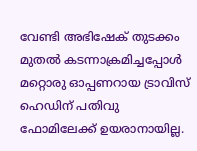വേണ്ടി അഭിഷേക് തുടക്കം മുതൽ കടന്നാക്രമിച്ചപ്പോള്‍ മറ്റൊരു ഓപ്പണറായ ട്രാവിസ് ഹെഡിന് പതിവു ഫോമിലേക്ക് ഉയരാനായില്ല.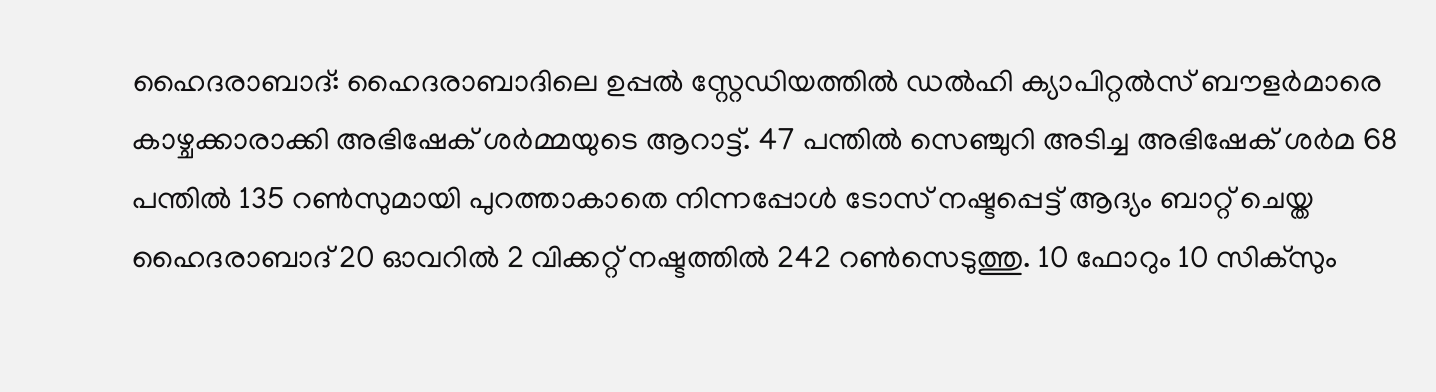ഹൈദരാബാദ്: ഹൈദരാബാദിലെ ഉപ്പൽ സ്റ്റേഡിയത്തിൽ ഡൽഹി ക്യാപിറ്റൽസ് ബൗളർമാരെ കാഴ്ചക്കാരാക്കി അഭിഷേക് ശർമ്മയുടെ ആറാട്ട്. 47 പന്തിൽ സെഞ്ചുറി അടിച്ച അഭിഷേക് ശര്‍മ 68 പന്തില്‍ 135 റണ്‍സുമായി പുറത്താകാതെ നിന്നപ്പോള്‍ ടോസ് നഷ്ടപ്പെട്ട് ആദ്യം ബാറ്റ് ചെയ്ത ഹൈദരാബാദ് 20 ഓവറില്‍ 2 വിക്കറ്റ് നഷ്ടത്തില്‍ 242 റണ്‍സെടുത്തു. 10 ഫോറും 10 സിക്സും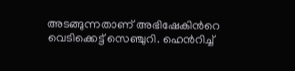അടങ്ങുന്നതാണ് അഭിഷേകിന്‍റെ വെടിക്കെട്ട് സെഞ്ചുറി. ഹെന്‍റിച്ച്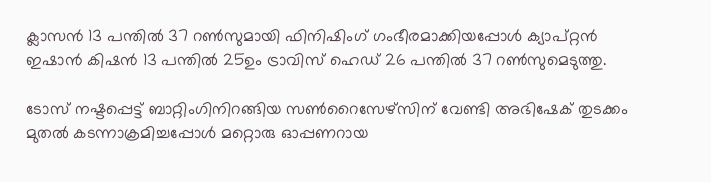ക്ലാസന്‍ 13 പന്തില്‍ 37 റണ്‍സുമായി ഫിനിഷിംഗ് ഗംഭീരമാക്കിയപ്പോള്‍ ക്യാപ്റ്റൻ ഇഷാന്‍ കിഷന്‍ 13 പന്തില്‍ 25ഉം ട്രാവിസ് ഹെഡ് 26 പന്തില്‍ 37 റണ്‍സുമെടുത്തു.

ടോസ് നഷ്ടപ്പെട്ട് ബാറ്റിംഗിനിറങ്ങിയ സൺറൈസേഴ്സിന് വേണ്ടി അഭിഷേക് തുടക്കം മുതൽ കടന്നാക്രമിച്ചപ്പോള്‍ മറ്റൊരു ഓപ്പണറായ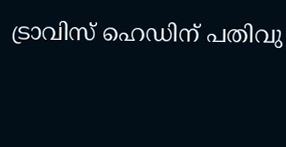ട്രാവിസ് ഹെഡിന് പതിവു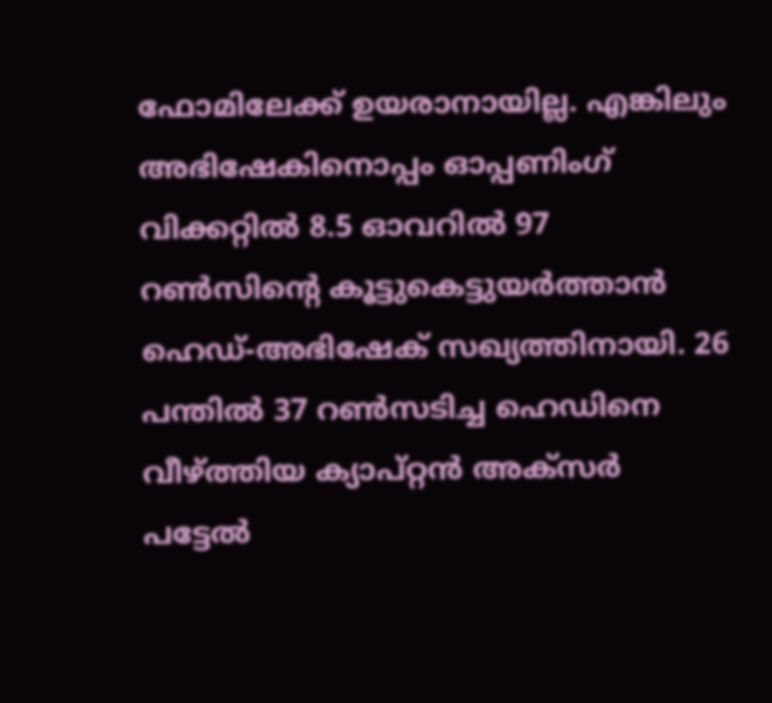ഫോമിലേക്ക് ഉയരാനായില്ല. എങ്കിലും അഭിഷേകിനൊപ്പം ഓപ്പണിംഗ് വിക്കറ്റില്‍ 8.5 ഓവറില്‍ 97 റൺസിന്‍റെ കൂട്ടുകെട്ടുയര്‍ത്താന്‍ ഹെഡ്-അഭിഷേക് സഖ്യത്തിനായി. 26 പന്തില്‍ 37 റണ്‍സടിച്ച ഹെഡിനെ വീഴ്ത്തിയ ക്യാപ്റ്റൻ അക്സര്‍ പട്ടേല്‍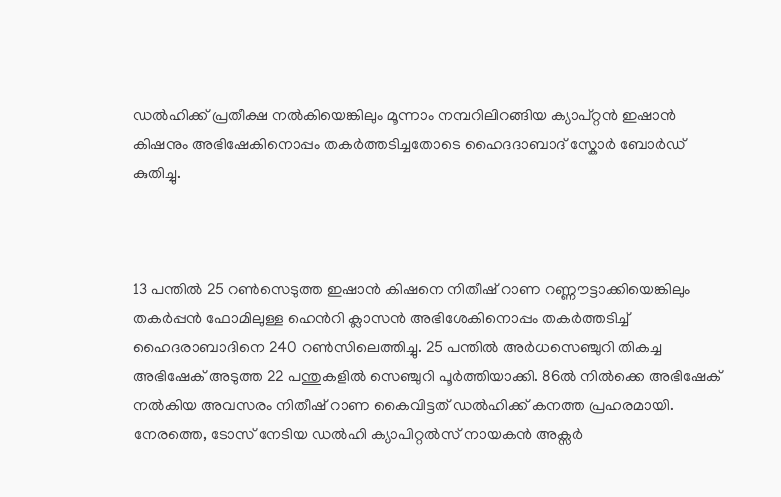ഡല്‍ഹിക്ക് പ്രതീക്ഷ നല്‍കിയെങ്കിലും മൂന്നാം നമ്പറിലിറങ്ങിയ ക്യാപ്റ്റൻ ഇഷാൻ കിഷനും അഭിഷേകിനൊപ്പം തകര്‍ത്തടിച്ചതോടെ ഹൈദദാബാദ് സ്കോര്‍ ബോര്‍ഡ് കുതിച്ചു.



13 പന്തില്‍ 25 റണ്‍സെടുത്ത ഇഷാന്‍ കിഷനെ നിതീഷ് റാണ റണ്ണൗട്ടാക്കിയെങ്കിലും തകര്‍പ്പന്‍ ഫോമിലുള്ള ഹെന്‍റി ക്ലാസന്‍ അഭിശേകിനൊപ്പം തകര്‍ത്തടിച്ച് ഹൈദരാബാദിനെ 240 റണ്‍സിലെത്തിച്ചു. 25 പന്തില്‍ അര്‍ധസെഞ്ചുറി തികച്ച അഭിഷേക് അടുത്ത 22 പന്തുകളില്‍ സെഞ്ചുറി പൂര്‍ത്തിയാക്കി. 86ല്‍ നില്‍ക്കെ അഭിഷേക് നല്‍കിയ അവസരം നിതീഷ് റാണ കൈവിട്ടത് ഡല്‍ഹിക്ക് കനത്ത പ്രഹരമായി. നേരത്തെ, ടോസ് നേടിയ ഡൽഹി ക്യാപിറ്റൽസ് നായകൻ അക്സർ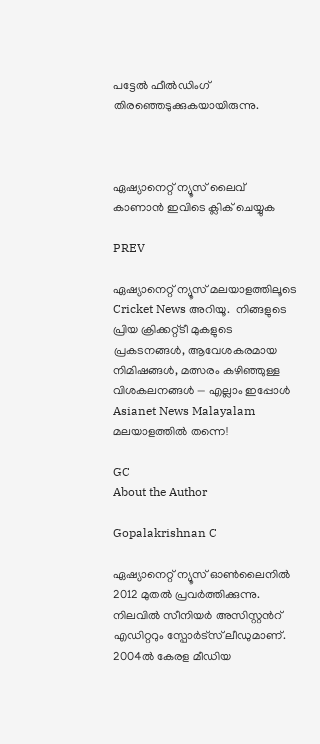പട്ടേൽ ഫീൽഡിംഗ് തിരഞ്ഞെടുക്കുകയായിരുന്നു.



ഏഷ്യാനെറ്റ് ന്യൂസ് ലൈവ് കാണാന്‍ ഇവിടെ ക്ലിക് ചെയ്യുക

PREV

ഏഷ്യാനെറ്റ് ന്യൂസ് മലയാളത്തിലൂടെ  Cricket News അറിയൂ.  നിങ്ങളുടെ പ്രിയ ക്രിക്കറ്റ്ടീ മുകളുടെ പ്രകടനങ്ങൾ, ആവേശകരമായ നിമിഷങ്ങൾ, മത്സരം കഴിഞ്ഞുള്ള വിശകലനങ്ങൾ — എല്ലാം ഇപ്പോൾ Asianet News Malayalam മലയാളത്തിൽ തന്നെ!

GC
About the Author

Gopalakrishnan C

ഏഷ്യാനെറ്റ് ന്യൂസ് ഓണ്‍ലൈനില്‍ 2012 മുതല്‍ പ്രവര്‍ത്തിക്കുന്നു. നിലവില്‍ സീനിയര്‍ അസിസ്റ്റന്‍റ് എഡിറ്ററും സ്പോർട്സ് ലീഡുമാണ്. 2004ൽ കേരള മീഡിയ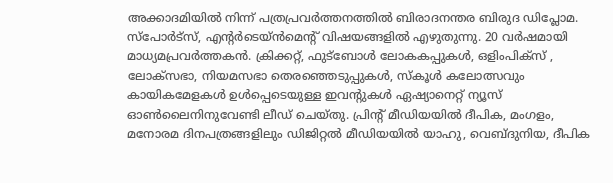അക്കാദമിയില്‍ നിന്ന് പത്രപ്രവര്‍ത്തനത്തില്‍ ബിരാദനന്തര ബിരുദ ഡിപ്ലോമ. സ്പോര്‍ട്സ്, എന്‍റര്‍ടെയ്ൻമെന്‍റ് വിഷയങ്ങളില്‍ എഴുതുന്നു. 20 വര്‍ഷമായി മാധ്യമപ്രവര്‍ത്തകൻ. ക്രിക്കറ്റ്, ഫുട്ബോള്‍ ലോകകപ്പുകൾ, ഒളിംപിക്സ് , ലോക്സഭാ, നിയമസഭാ തെരഞ്ഞെടുപ്പുകള്‍, സ്കൂള്‍ കലോത്സവും കായികമേളകള്‍ ഉള്‍പ്പെടെയുള്ള ഇവന്‍റുകള്‍ ഏഷ്യാനെറ്റ് ന്യൂസ് ഓണ്‍ലൈനിനുവേണ്ടി ലീഡ് ചെയ്തു. പ്രിന്‍റ് മീഡിയയില്‍ ദീപിക, മംഗളം, മനോരമ ദിനപത്രങ്ങളിലും ഡിജിറ്റൽ മീഡിയയില്‍ യാഹു, വെബ്ദുനിയ, ദീപിക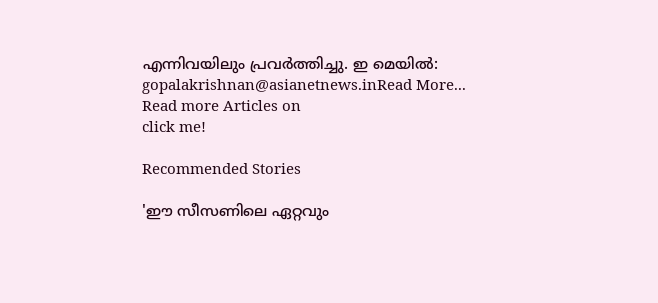എന്നിവയിലും പ്രവര്‍ത്തിച്ചു. ഇ മെയില്‍: gopalakrishnan@asianetnews.inRead More...
Read more Articles on
click me!

Recommended Stories

'ഈ സീസണിലെ ഏറ്റവും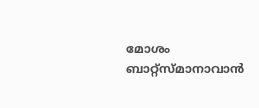മോശം ബാറ്റ്‌സ്മാനാവാൻ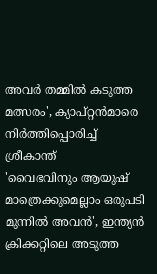അവർ തമ്മിൽ കടുത്ത മത്സരം', ക്യാപ്റ്റൻമാരെ നിര്‍ത്തിപ്പൊരിച്ച് ശ്രീകാന്ത്
'വൈഭവിനും ആയുഷ് മാത്രെക്കുമെല്ലാം ഒരുപടി മുന്നിൽ അവൻ', ഇന്ത്യൻ ക്രിക്കറ്റിലെ അടുത്ത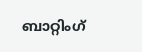ബാറ്റിംഗ്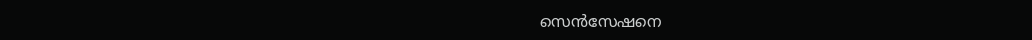സെന്‍സേഷനെ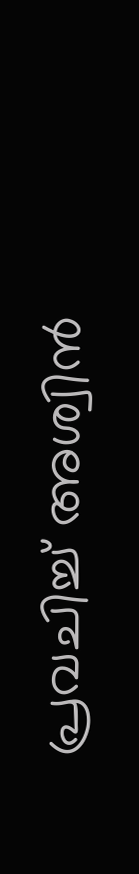പ്രവചിച്ച് അശ്വിൻ